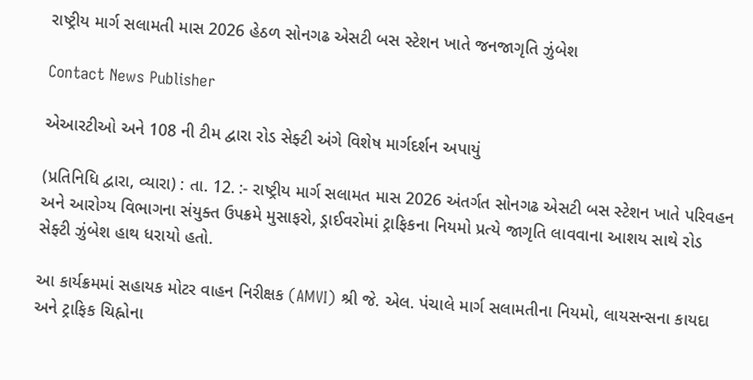રાષ્ટ્રીય માર્ગ સલામતી માસ 2026 હેઠળ સોનગઢ એસટી બસ સ્ટેશન ખાતે જનજાગૃતિ ઝુંબેશ

Contact News Publisher

એઆરટીઓ અને 108 ની ટીમ દ્વારા રોડ સેફ્ટી અંગે વિશેષ માર્ગદર્શન અપાયું

(પ્રતિનિધિ દ્વારા, વ્યારા) : તા. 12. :- રાષ્ટ્રીય માર્ગ સલામત માસ 2026 અંતર્ગત સોનગઢ એસટી બસ સ્ટેશન ખાતે પરિવહન અને આરોગ્ય વિભાગના સંયુક્ત ઉપક્રમે મુસાફરો, ડ્રાઈવરોમાં ટ્રાફિકના નિયમો પ્રત્યે જાગૃતિ લાવવાના આશય સાથે રોડ સેફ્ટી ઝુંબેશ હાથ ધરાયો હતો.

આ કાર્યક્રમમાં સહાયક મોટર વાહન નિરીક્ષક (AMVI) શ્રી જે. એલ. પંચાલે માર્ગ સલામતીના નિયમો, લાયસન્સના કાયદા અને ટ્રાફિક ચિહ્નોના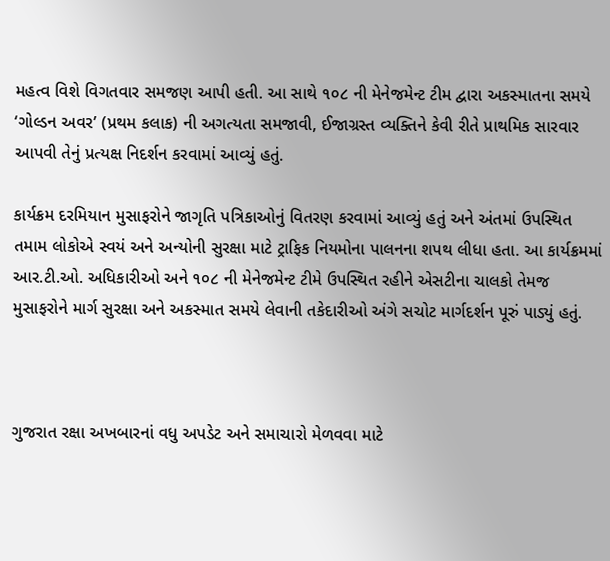મહત્વ વિશે વિગતવાર સમજણ આપી હતી. આ સાથે ૧૦૮ ની મેનેજમેન્ટ ટીમ દ્વારા અકસ્માતના સમયે ‘ગોલ્ડન અવર’ (પ્રથમ કલાક) ની અગત્યતા સમજાવી, ઈજાગ્રસ્ત વ્યક્તિને કેવી રીતે પ્રાથમિક સારવાર આપવી તેનું પ્રત્યક્ષ નિદર્શન કરવામાં આવ્યું હતું.

કાર્યક્રમ દરમિયાન મુસાફરોને જાગૃતિ પત્રિકાઓનું વિતરણ કરવામાં આવ્યું હતું અને અંતમાં ઉપસ્થિત તમામ લોકોએ સ્વયં અને અન્યોની સુરક્ષા માટે ટ્રાફિક નિયમોના પાલનના શપથ લીધા હતા. આ કાર્યક્રમમાં આર.ટી.ઓ. અધિકારીઓ અને ૧૦૮ ની મેનેજમેન્ટ ટીમે ઉપસ્થિત રહીને એસટીના ચાલકો તેમજ મુસાફરોને માર્ગ સુરક્ષા અને અકસ્માત સમયે લેવાની તકેદારીઓ અંગે સચોટ માર્ગદર્શન પૂરું પાડ્યું હતું.



ગુજરાત રક્ષા અખબારનાં વધુ અપડેટ અને સમાચારો મેળવવા માટે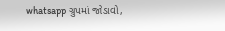whatsapp ગ્રુપમાં જોડાવો,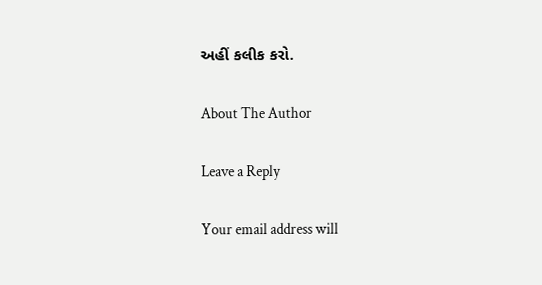અહીં કલીક કરો.

About The Author

Leave a Reply

Your email address will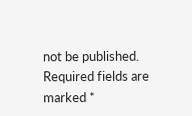not be published. Required fields are marked *